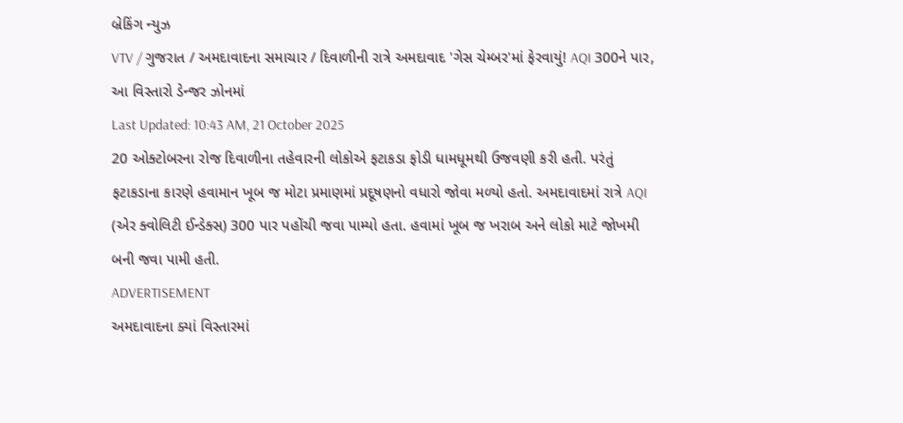બ્રેકિંગ ન્યુઝ
VTV / ગુજરાત / અમદાવાદના સમાચાર / દિવાળીની રાત્રે અમદાવાદ 'ગેસ ચેમ્બર'માં ફેરવાયું! AQI 300ને પાર, આ વિસ્તારો ડેન્જર ઝોનમાં
Last Updated: 10:43 AM, 21 October 2025
20 ઓક્ટોબરના રોજ દિવાળીના તહેવારની લોકોએ ફટાકડા ફોડી ધામધૂમથી ઉજવણી કરી હતી. પરંતું ફટાકડાના કારણે હવામાન ખૂબ જ મોટા પ્રમાણમાં પ્રદૂષણનો વધારો જોવા મળ્યો હતો. અમદાવાદમાં રાત્રે AQI (એર ક્વોલિટી ઈન્ડેક્સ) 300 પાર પહોંચી જવા પામ્યો હતા. હવામાં ખૂબ જ ખરાબ અને લોકો માટે જોખમી બની જવા પામી હતી.
ADVERTISEMENT
અમદાવાદના ક્યાં વિસ્તારમાં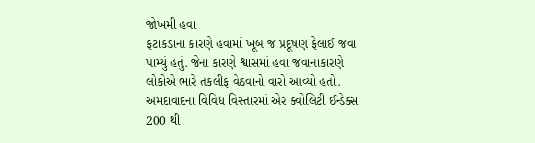જોખમી હવા
ફટાકડાના કારણે હવામાં ખૂબ જ પ્રદૂષણ ફેલાઈ જવા પામ્યું હતું. જેના કારણે શ્વાસમાં હવા જવાનાકારણે લોકોએ ભારે તકલીફ વેઠવાનો વારો આવ્યો હતો. અમદાવાદના વિવિધ વિસ્તારમાં એર ક્વોલિટી ઈન્ડેક્સ 200 થી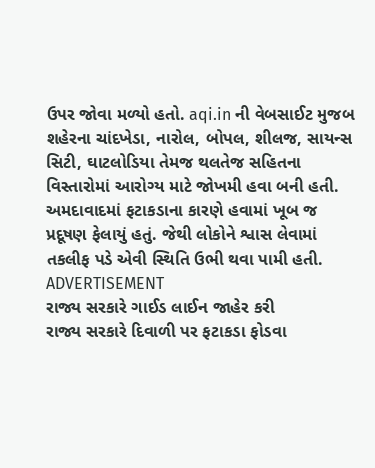ઉપર જોવા મળ્યો હતો. aqi.in ની વેબસાઈટ મુજબ શહેરના ચાંદખેડા, નારોલ, બોપલ, શીલજ, સાયન્સ સિટી, ઘાટલોડિયા તેમજ થલતેજ સહિતના વિસ્તારોમાં આરોગ્ય માટે જોખમી હવા બની હતી. અમદાવાદમાં ફટાકડાના કારણે હવામાં ખૂબ જ પ્રદૂષણ ફેલાયું હતું. જેથી લોકોને શ્વાસ લેવામાં તકલીફ પડે એવી સ્થિતિ ઉભી થવા પામી હતી.
ADVERTISEMENT
રાજ્ય સરકારે ગાઈડ લાઈન જાહેર કરી
રાજ્ય સરકારે દિવાળી પર ફટાકડા ફોડવા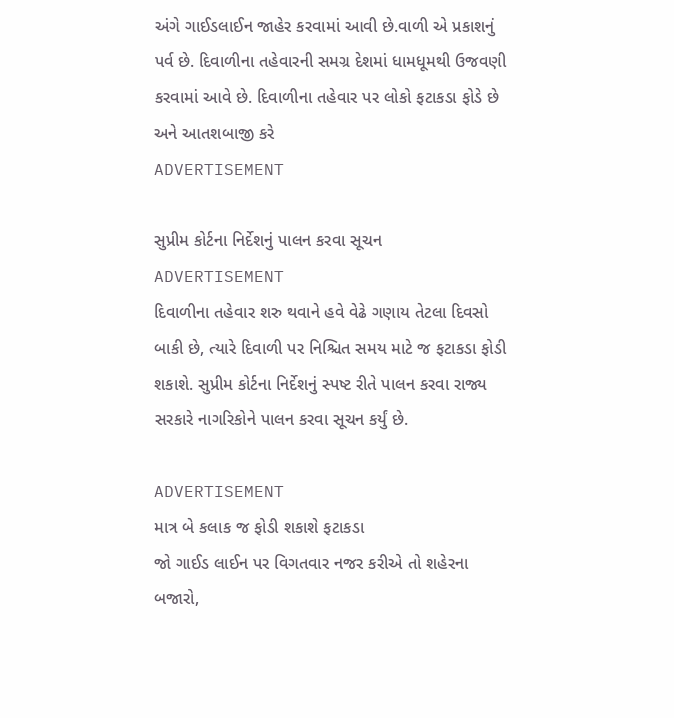અંગે ગાઈડલાઈન જાહેર કરવામાં આવી છે.વાળી એ પ્રકાશનું પર્વ છે. દિવાળીના તહેવારની સમગ્ર દેશમાં ધામધૂમથી ઉજવણી કરવામાં આવે છે. દિવાળીના તહેવાર પર લોકો ફટાકડા ફોડે છે અને આતશબાજી કરે
ADVERTISEMENT

સુપ્રીમ કોર્ટના નિર્દેશનું પાલન કરવા સૂચન
ADVERTISEMENT
દિવાળીના તહેવાર શરુ થવાને હવે વેઢે ગણાય તેટલા દિવસો બાકી છે, ત્યારે દિવાળી પર નિશ્ચિત સમય માટે જ ફટાકડા ફોડી શકાશે. સુપ્રીમ કોર્ટના નિર્દેશનું સ્પષ્ટ રીતે પાલન કરવા રાજ્ય સરકારે નાગરિકોને પાલન કરવા સૂચન કર્યું છે.

ADVERTISEMENT
માત્ર બે કલાક જ ફોડી શકાશે ફટાકડા
જો ગાઈડ લાઈન પર વિગતવાર નજર કરીએ તો શહેરના બજારો,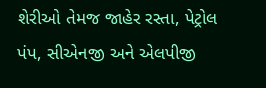શેરીઓ તેમજ જાહેર રસ્તા, પેટ્રોલ પંપ, સીએનજી અને એલપીજી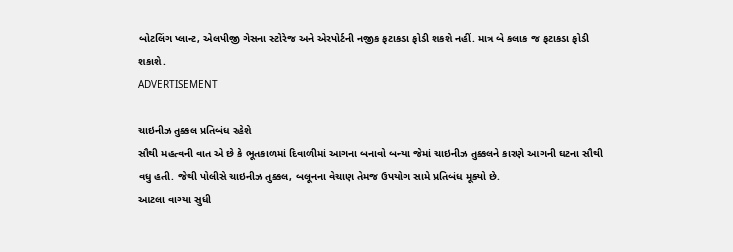બોટલિંગ પ્લાન્ટ, એલપીજી ગેસના સ્ટોરેજ અને એરપોર્ટની નજીક ફટાકડા ફોડી શકશે નહીં. માત્ર બે કલાક જ ફટાકડા ફોડી શકાશે.
ADVERTISEMENT

ચાઇનીઝ તુક્કલ પ્રતિબંધ રહેશે
સૌથી મહત્વની વાત એ છે કે ભૂતકાળમાં દિવાળીમાં આગના બનાવો બન્યા જેમાં ચાઇનીઝ તુક્કલને કારણે આગની ઘટના સૌથી વધુ હતી. જેથી પોલીસે ચાઇનીઝ તુક્કલ, બલૂનના વેચાણ તેમજ ઉપયોગ સામે પ્રતિબંધ મૂક્યો છે.
આટલા વાગ્યા સુધી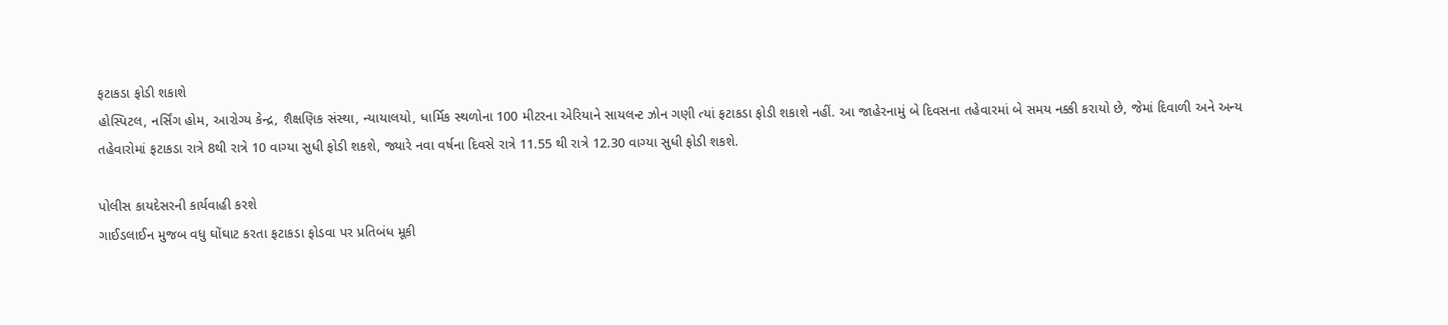ફટાકડા ફોડી શકાશે
હોસ્પિટલ, નર્સિંગ હોમ, આરોગ્ય કેન્દ્ર, શૈક્ષણિક સંસ્થા, ન્યાયાલયો, ધાર્મિક સ્થળોના 100 મીટરના એરિયાને સાયલન્ટ ઝોન ગણી ત્યાં ફટાકડા ફોડી શકાશે નહીં. આ જાહેરનામું બે દિવસના તહેવારમાં બે સમય નક્કી કરાયો છે, જેમાં દિવાળી અને અન્ય તહેવારોમાં ફટાકડા રાત્રે 8થી રાત્રે 10 વાગ્યા સુધી ફોડી શકશે, જ્યારે નવા વર્ષના દિવસે રાત્રે 11.55 થી રાત્રે 12.30 વાગ્યા સુધી ફોડી શકશે.

પોલીસ કાયદેસરની કાર્યવાહી કરશે
ગાઈડલાઈન મુજબ વધુ ઘોંઘાટ કરતા ફટાકડા ફોડવા પર પ્રતિબંધ મૂકી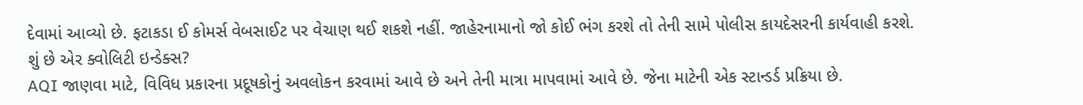દેવામાં આવ્યો છે. ફટાકડા ઈ કોમર્સ વેબસાઈટ પર વેચાણ થઈ શકશે નહીં. જાહેરનામાનો જો કોઈ ભંગ કરશે તો તેની સામે પોલીસ કાયદેસરની કાર્યવાહી કરશે.
શું છે એર ક્વોલિટી ઇન્ડેક્સ?
AQI જાણવા માટે, વિવિધ પ્રકારના પ્રદૂષકોનું અવલોકન કરવામાં આવે છે અને તેની માત્રા માપવામાં આવે છે. જેના માટેની એક સ્ટાન્ડર્ડ પ્રક્રિયા છે.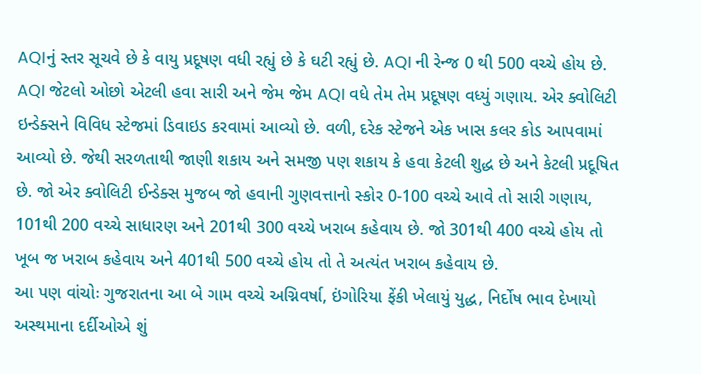AQIનું સ્તર સૂચવે છે કે વાયુ પ્રદૂષણ વધી રહ્યું છે કે ઘટી રહ્યું છે. AQI ની રેન્જ 0 થી 500 વચ્ચે હોય છે. AQI જેટલો ઓછો એટલી હવા સારી અને જેમ જેમ AQI વધે તેમ તેમ પ્રદૂષણ વધ્યું ગણાય. એર ક્વોલિટી ઇન્ડેક્સને વિવિધ સ્ટેજમાં ડિવાઇડ કરવામાં આવ્યો છે. વળી, દરેક સ્ટેજને એક ખાસ કલર કોડ આપવામાં આવ્યો છે. જેથી સરળતાથી જાણી શકાય અને સમજી પણ શકાય કે હવા કેટલી શુદ્ધ છે અને કેટલી પ્રદૂષિત છે. જો એર ક્વોલિટી ઈન્ડેક્સ મુજબ જો હવાની ગુણવત્તાનો સ્કોર 0-100 વચ્ચે આવે તો સારી ગણાય, 101થી 200 વચ્ચે સાધારણ અને 201થી 300 વચ્ચે ખરાબ કહેવાય છે. જો 301થી 400 વચ્ચે હોય તો ખૂબ જ ખરાબ કહેવાય અને 401થી 500 વચ્ચે હોય તો તે અત્યંત ખરાબ કહેવાય છે.
આ પણ વાંચોઃ ગુજરાતના આ બે ગામ વચ્ચે અગ્નિવર્ષા, ઇંગોરિયા ફેંકી ખેલાયું યુદ્ધ, નિર્દોષ ભાવ દેખાયો
અસ્થમાના દર્દીઓએ શું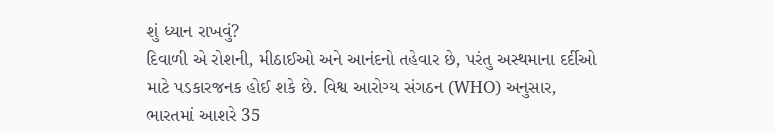શું ધ્યાન રાખવું?
દિવાળી એ રોશની, મીઠાઈઓ અને આનંદનો તહેવાર છે, પરંતુ અસ્થમાના દર્દીઓ માટે પડકારજનક હોઈ શકે છે. વિશ્વ આરોગ્ય સંગઠન (WHO) અનુસાર, ભારતમાં આશરે 35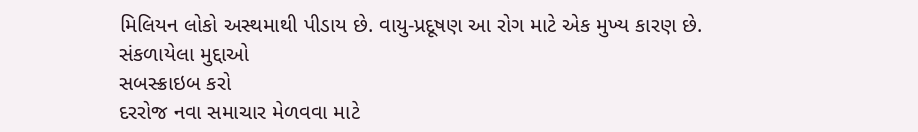મિલિયન લોકો અસ્થમાથી પીડાય છે. વાયુ-પ્રદૂષણ આ રોગ માટે એક મુખ્ય કારણ છે.
સંકળાયેલા મુદ્દાઓ
સબસ્ક્રાઇબ કરો
દરરોજ નવા સમાચાર મેળવવા માટે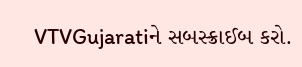VTVGujaratiને સબસ્ક્રાઈબ કરો.